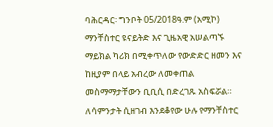ባሕርዳር፡ ግንቦት 05/2018ዓ.ም (አሚኮ) ማንቸስተር ዩናይትድ እና ጊዜአዊ አሠልጣኙ ማይክል ካሪክ በሚቀጥለው የውድድር ዘመን እና ከዚያም በላይ አብረው ለመቀጠል መስማማታቸውን ቢቢሲ በድረገጹ አስፍሯል።
ለሳምንታት ሲዘገብ እንደቆየው ሁሉ የማንቸስተር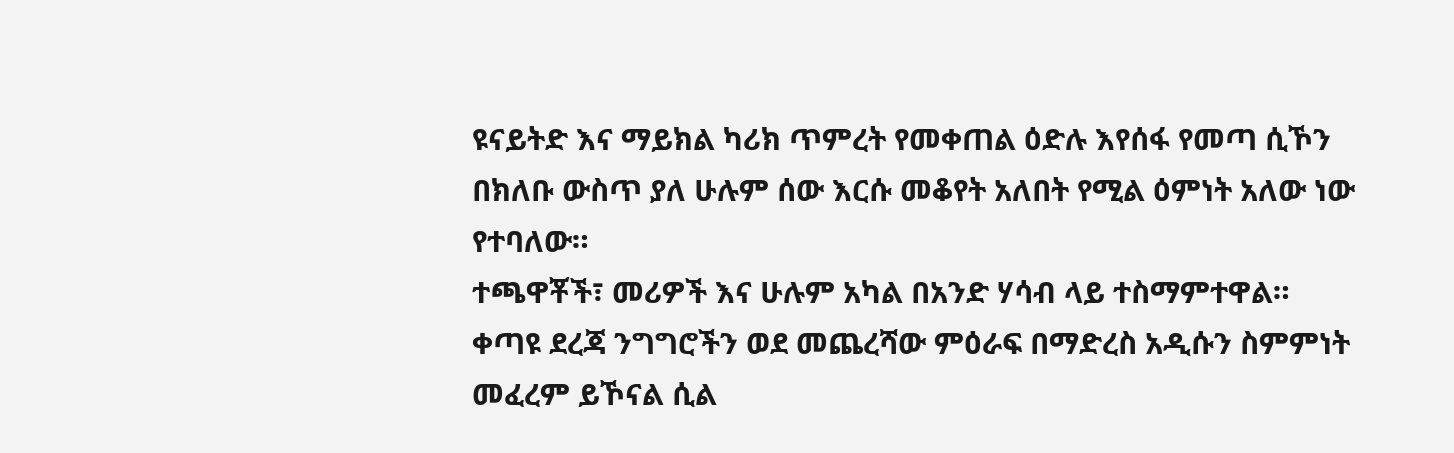ዩናይትድ እና ማይክል ካሪክ ጥምረት የመቀጠል ዕድሉ እየሰፋ የመጣ ሲኾን በክለቡ ውስጥ ያለ ሁሉም ሰው እርሱ መቆየት አለበት የሚል ዕምነት አለው ነው የተባለው።
ተጫዋቾች፣ መሪዎች እና ሁሉም አካል በአንድ ሃሳብ ላይ ተስማምተዋል።
ቀጣዩ ደረጃ ንግግሮችን ወደ መጨረሻው ምዕራፍ በማድረስ አዲሱን ስምምነት መፈረም ይኾናል ሲል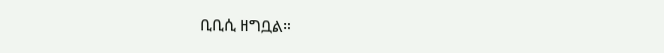ቢቢሲ ዘግቧል።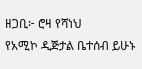ዘጋቢ፦ ሮዛ የሻነህ
የአሚኮ ዲጅታል ቤተሰብ ይሁኑ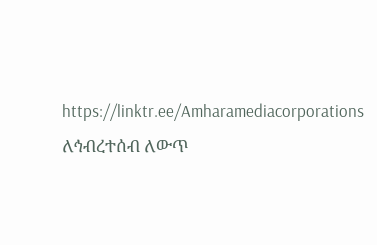https://linktr.ee/Amharamediacorporations
ለኅብረተሰብ ለውጥ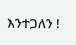እንተጋለን !